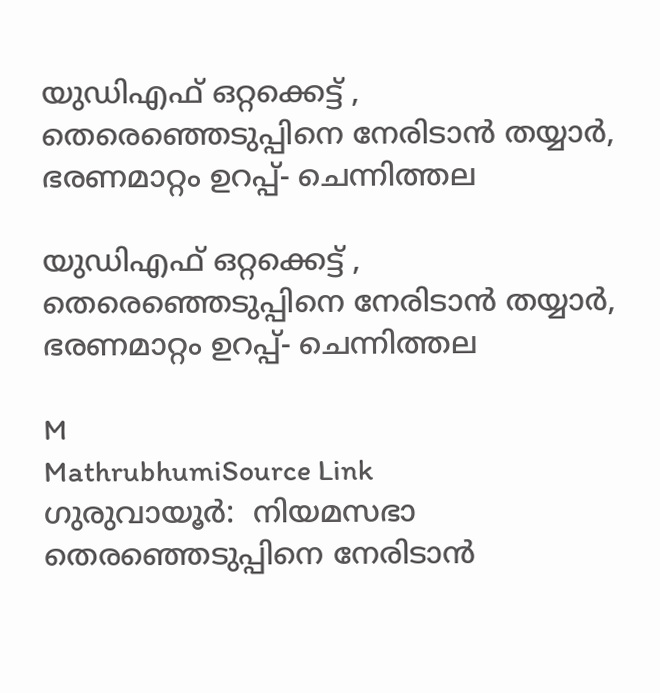യുഡിഎഫ് ഒറ്റക്കെട്ട് , തെരെഞ്ഞെടുപ്പിനെ നേരിടാൻ തയ്യാർ, ഭരണമാറ്റം ഉറപ്പ്- ചെന്നിത്തല

യുഡിഎഫ് ഒറ്റക്കെട്ട് , തെരെഞ്ഞെടുപ്പിനെ നേരിടാൻ തയ്യാർ, ഭരണമാറ്റം ഉറപ്പ്- ചെന്നിത്തല

M
MathrubhumiSource Link
ഗുരുവായൂർ:  നിയമസഭാ തെരഞ്ഞെടുപ്പിനെ നേരിടാൻ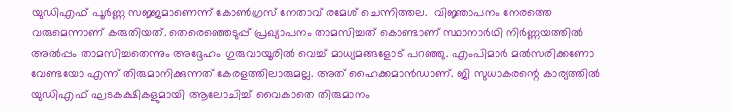യുഡിഎഫ് പൂർണ്ണ സജ്ജമാണെന്ന് കോൺഗ്രസ് നേതാവ് രമേശ് ചെന്നിത്തല.  വിജ്ഞാപനം നേരത്തെ വരുമെന്നാണ് കരുതിയത്. തെരെഞ്ഞെടുപ്പ് പ്രഖ്യാപനം താമസിച്ചത് കൊണ്ടാണ് സ്ഥാനാർഥി നിർണ്ണയത്തിൽ അൽപ്പം താമസിച്ചതെന്നും അദ്ദേഹം ഗുരുവായൂരിൽ വെച്ച് മാധ്യമങ്ങളോട് പറഞ്ഞു. എംപിമാർ മൽസരിക്കണോ വേണ്ടയോ എന്ന് തിരുമാനിക്കുന്നത് കേരളത്തിലാരുമല്ല. അത് ഹൈക്കമാൻഡാണ്. ജി സുധാകരന്റെ കാര്യത്തിൽ യുഡിഎഫ് ഘടകക്ഷികളുമായി ആലോചിച്ച് വൈകാതെ തിരുമാനം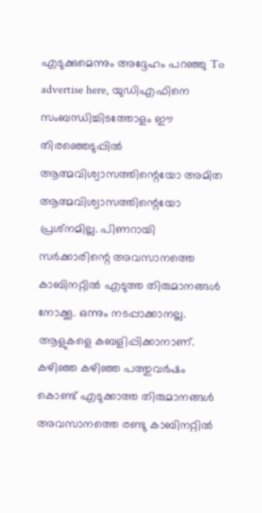എടുക്കുമെന്നും അദ്ദേഹം പറഞ്ഞു To advertise here, യുഡിഎഫിനെ സംബന്ധിച്ചിടത്തോളം ഈ തിരഞ്ഞെടുപ്പിൽ ആത്മവിശ്വാസത്തിന്റെയോ അമിത ആത്മവിശ്വാസത്തിന്റെയോ പ്രശ്‌നമില്ല. പിണറായി സർക്കാരിന്റെ അവസാനത്തെ കാബിനറ്റിൽ എടുത്ത തിരുമാനങ്ങൾ നോക്കൂ. ഒന്നും നടപ്പാക്കാനല്ല. ആളുകളെ കബളിപ്പിക്കാനാണ്. കഴിഞ്ഞ കഴിഞ്ഞ പത്തുവർഷം കൊണ്ട് എടുക്കാത്ത തിരുമാനങ്ങൾ അവസാനത്തെ രണ്ടു കാബിനറ്റിൽ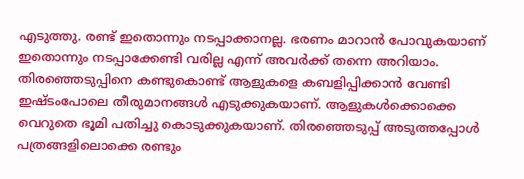എടുത്തു. രണ്ട് ഇതൊന്നും നടപ്പാക്കാനല്ല. ഭരണം മാറാൻ പോവുകയാണ് ഇതൊന്നും നടപ്പാക്കേണ്ടി വരില്ല എന്ന് അവർക്ക് തന്നെ അറിയാം. തിരഞ്ഞെടുപ്പിനെ കണ്ടുകൊണ്ട് ആളുകളെ കബളിപ്പിക്കാൻ വേണ്ടി ഇഷ്ടംപോലെ തീരുമാനങ്ങൾ എടുക്കുകയാണ്. ആളുകൾക്കൊക്കെ വെറുതെ ഭൂമി പതിച്ചു കൊടുക്കുകയാണ്. തിരഞ്ഞെടുപ്പ് അടുത്തപ്പോൾ പത്രങ്ങളിലൊക്കെ രണ്ടും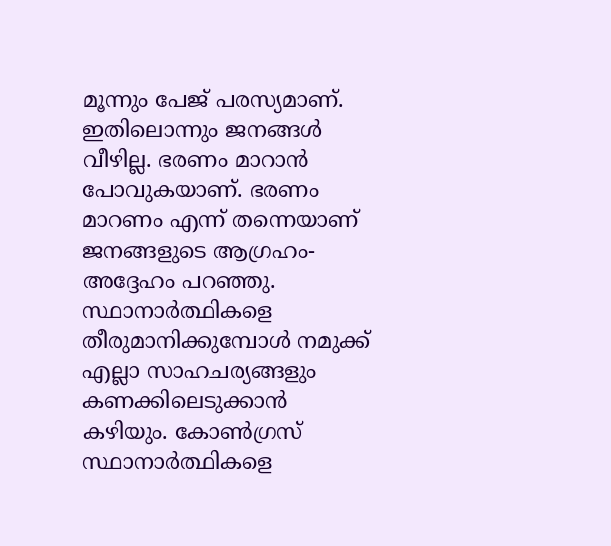മൂന്നും പേജ് പരസ്യമാണ്. ഇതിലൊന്നും ജനങ്ങൾ വീഴില്ല. ഭരണം മാറാൻ പോവുകയാണ്. ഭരണം മാറണം എന്ന് തന്നെയാണ് ജനങ്ങളുടെ ആഗ്രഹം- അദ്ദേഹം പറഞ്ഞു.  സ്ഥാനാർത്ഥികളെ തീരുമാനിക്കുമ്പോൾ നമുക്ക് എല്ലാ സാഹചര്യങ്ങളും കണക്കിലെടുക്കാൻ കഴിയും. കോൺഗ്രസ് സ്ഥാനാർത്ഥികളെ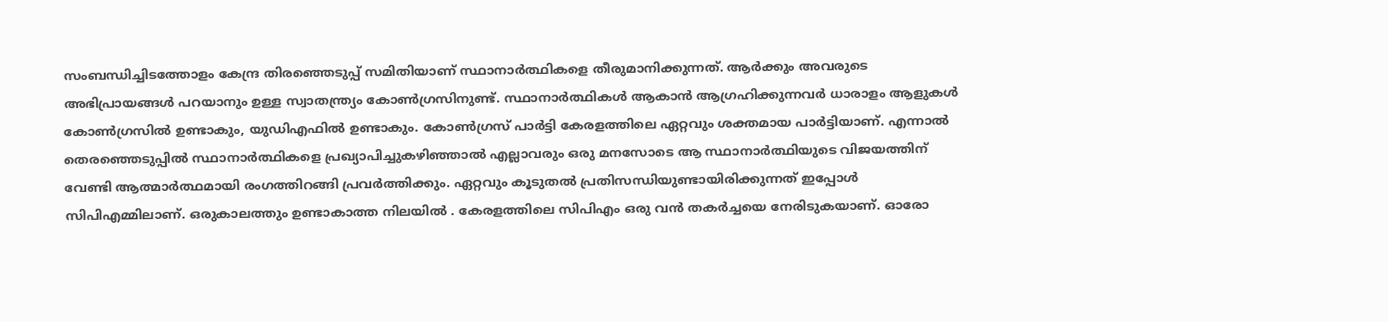സംബന്ധിച്ചിടത്തോളം കേന്ദ്ര തിരഞ്ഞെടുപ്പ് സമിതിയാണ് സ്ഥാനാർത്ഥികളെ തീരുമാനിക്കുന്നത്. ആർക്കും അവരുടെ അഭിപ്രായങ്ങൾ പറയാനും ഉള്ള സ്വാതന്ത്ര്യം കോൺഗ്രസിനുണ്ട്. സ്ഥാനാർത്ഥികൾ ആകാൻ ആഗ്രഹിക്കുന്നവർ ധാരാളം ആളുകൾ കോൺഗ്രസിൽ ഉണ്ടാകും, യുഡിഎഫിൽ ഉണ്ടാകും. കോൺഗ്രസ് പാർട്ടി കേരളത്തിലെ ഏറ്റവും ശക്തമായ പാർട്ടിയാണ്. എന്നാൽ തെരഞ്ഞെടുപ്പിൽ സ്ഥാനാർത്ഥികളെ പ്രഖ്യാപിച്ചുകഴിഞ്ഞാൽ എല്ലാവരും ഒരു മനസോടെ ആ സ്ഥാനാർത്ഥിയുടെ വിജയത്തിന് വേണ്ടി ആത്മാർത്ഥമായി രംഗത്തിറങ്ങി പ്രവർത്തിക്കും. ഏറ്റവും കൂടുതൽ പ്രതിസന്ധിയുണ്ടായിരിക്കുന്നത് ഇപ്പോൾ സിപിഎമ്മിലാണ്. ഒരുകാലത്തും ഉണ്ടാകാത്ത നിലയിൽ . കേരളത്തിലെ സിപിഎം ഒരു വൻ തകർച്ചയെ നേരിടുകയാണ്. ഓരോ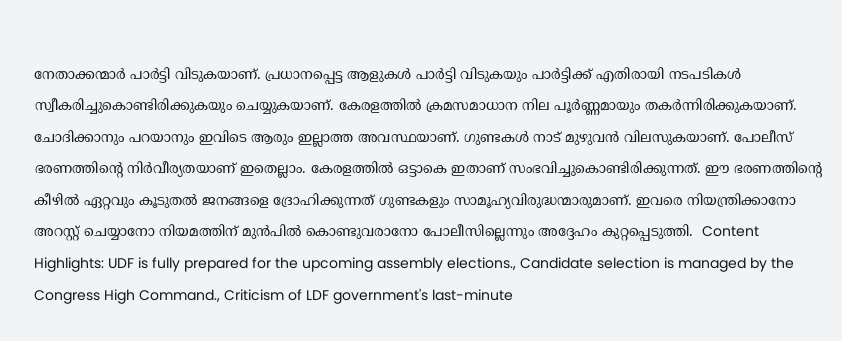നേതാക്കന്മാർ പാർട്ടി വിടുകയാണ്. പ്രധാനപ്പെട്ട ആളുകൾ പാർട്ടി വിടുകയും പാർട്ടിക്ക് എതിരായി നടപടികൾ സ്വീകരിച്ചുകൊണ്ടിരിക്കുകയും ചെയ്യുകയാണ്. കേരളത്തിൽ ക്രമസമാധാന നില പൂർണ്ണമായും തകർന്നിരിക്കുകയാണ്. ചോദിക്കാനും പറയാനും ഇവിടെ ആരും ഇല്ലാത്ത അവസ്ഥയാണ്. ഗുണ്ടകൾ നാട് മുഴുവൻ വിലസുകയാണ്. പോലീസ് ഭരണത്തിന്റെ നിർവീര്യതയാണ് ഇതെല്ലാം. കേരളത്തിൽ ഒട്ടാകെ ഇതാണ് സംഭവിച്ചുകൊണ്ടിരിക്കുന്നത്. ഈ ഭരണത്തിന്റെ കീഴിൽ ഏറ്റവും കൂടുതൽ ജനങ്ങളെ ദ്രോഹിക്കുന്നത് ഗുണ്ടകളും സാമൂഹ്യവിരുദ്ധന്മാരുമാണ്. ഇവരെ നിയന്ത്രിക്കാനോ അറസ്റ്റ് ചെയ്യാനോ നിയമത്തിന് മുൻപിൽ കൊണ്ടുവരാനോ പോലീസില്ലെന്നും അദ്ദേഹം കുറ്റപ്പെടുത്തി.  Content Highlights: UDF is fully prepared for the upcoming assembly elections., Candidate selection is managed by the Congress High Command., Criticism of LDF government's last-minute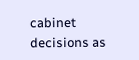cabinet decisions as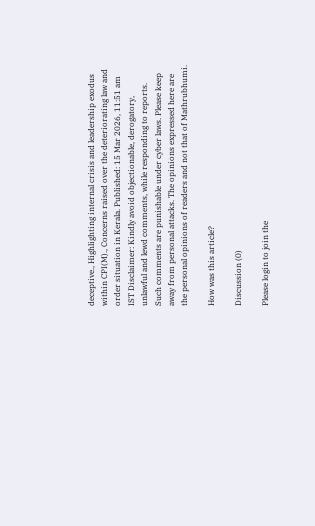deceptive., Highlighting internal crisis and leadership exodus within CPI(M)., Concerns raised over the deteriorating law and order situation in Kerala. Published: 15 Mar 2026, 11:51 am IST Disclaimer: Kindly avoid objectionable, derogatory, unlawful and lewd comments, while responding to reports. Such comments are punishable under cyber laws. Please keep away from personal attacks. The opinions expressed here are the personal opinions of readers and not that of Mathrubhumi.

How was this article?

Discussion (0)

Please login to join the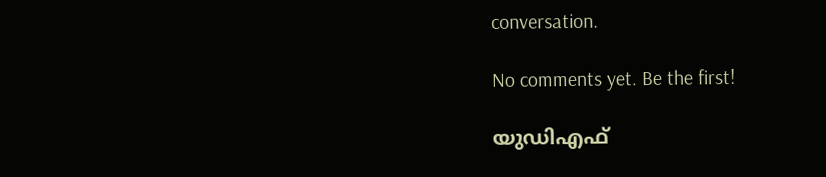conversation.

No comments yet. Be the first!

യുഡിഎഫ്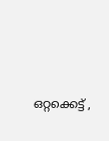ഒറ്റക്കെട്ട് ,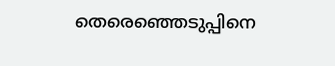തെരെഞ്ഞെടുപ്പിനെ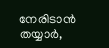നേരിടാൻ തയ്യാർ,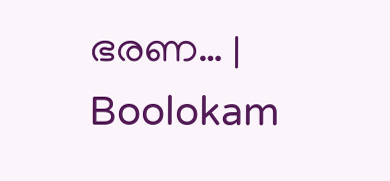ഭരണ… | Boolokam